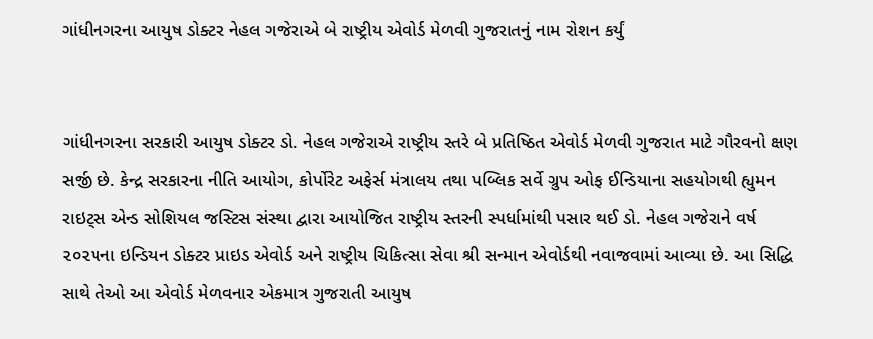ગાંધીનગરના આયુષ ડોક્ટર નેહલ ગજેરાએ બે રાષ્ટ્રીય એવોર્ડ મેળવી ગુજરાતનું નામ રોશન કર્યું


ગાંધીનગરના સરકારી આયુષ ડોક્ટર ડો. નેહલ ગજેરાએ રાષ્ટ્રીય સ્તરે બે પ્રતિષ્ઠિત એવોર્ડ મેળવી ગુજરાત માટે ગૌરવનો ક્ષણ સર્જી છે. કેન્દ્ર સરકારના નીતિ આયોગ, કોર્પોરેટ અફેર્સ મંત્રાલય તથા પબ્લિક સર્વે ગ્રુપ ઓફ ઈન્ડિયાના સહયોગથી હ્યુમન રાઇટ્સ એન્ડ સોશિયલ જસ્ટિસ સંસ્થા દ્વારા આયોજિત રાષ્ટ્રીય સ્તરની સ્પર્ધામાંથી પસાર થઈ ડો. નેહલ ગજેરાને વર્ષ ૨૦૨૫ના ઇન્ડિયન ડોક્ટર પ્રાઇડ એવોર્ડ અને રાષ્ટ્રીય ચિકિત્સા સેવા શ્રી સન્માન એવોર્ડથી નવાજવામાં આવ્યા છે. આ સિદ્ધિ સાથે તેઓ આ એવોર્ડ મેળવનાર એકમાત્ર ગુજરાતી આયુષ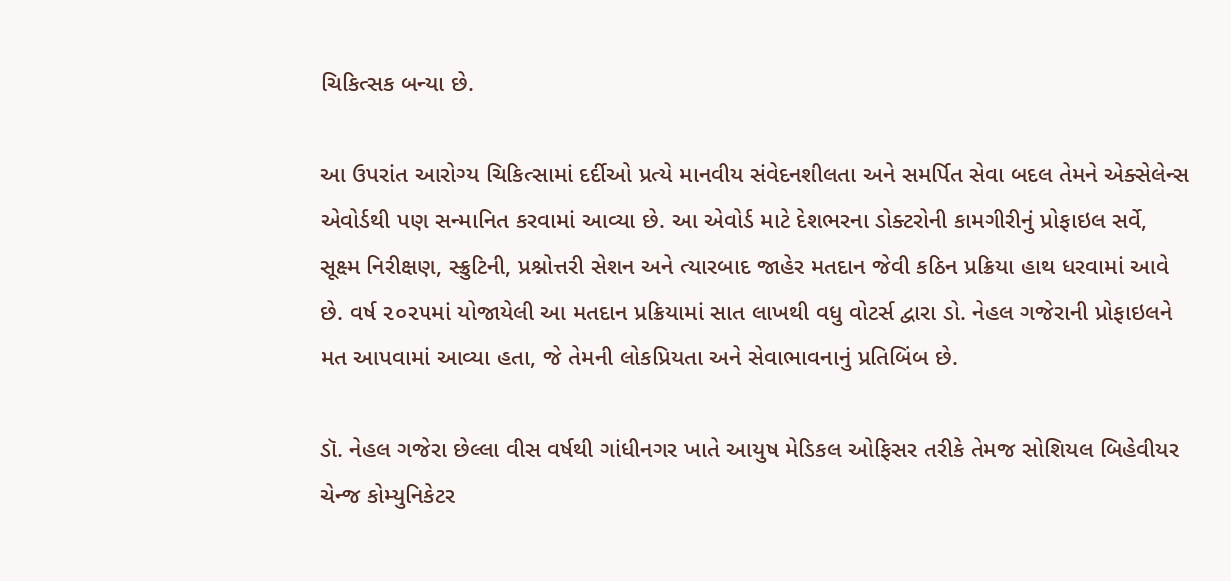ચિકિત્સક બન્યા છે.

આ ઉપરાંત આરોગ્ય ચિકિત્સામાં દર્દીઓ પ્રત્યે માનવીય સંવેદનશીલતા અને સમર્પિત સેવા બદલ તેમને એક્સેલેન્સ એવોર્ડથી પણ સન્માનિત કરવામાં આવ્યા છે. આ એવોર્ડ માટે દેશભરના ડોક્ટરોની કામગીરીનું પ્રોફાઇલ સર્વે, સૂક્ષ્મ નિરીક્ષણ, સ્ક્રુટિની, પ્રશ્નોત્તરી સેશન અને ત્યારબાદ જાહેર મતદાન જેવી કઠિન પ્રક્રિયા હાથ ધરવામાં આવે છે. વર્ષ ૨૦૨૫માં યોજાયેલી આ મતદાન પ્રક્રિયામાં સાત લાખથી વધુ વોટર્સ દ્વારા ડો. નેહલ ગજેરાની પ્રોફાઇલને મત આપવામાં આવ્યા હતા, જે તેમની લોકપ્રિયતા અને સેવાભાવનાનું પ્રતિબિંબ છે.

ડૉ. નેહલ ગજેરા છેલ્લા વીસ વર્ષથી ગાંધીનગર ખાતે આયુષ મેડિકલ ઓફિસર તરીકે તેમજ સોશિયલ બિહેવીયર ચેન્જ કોમ્યુનિકેટર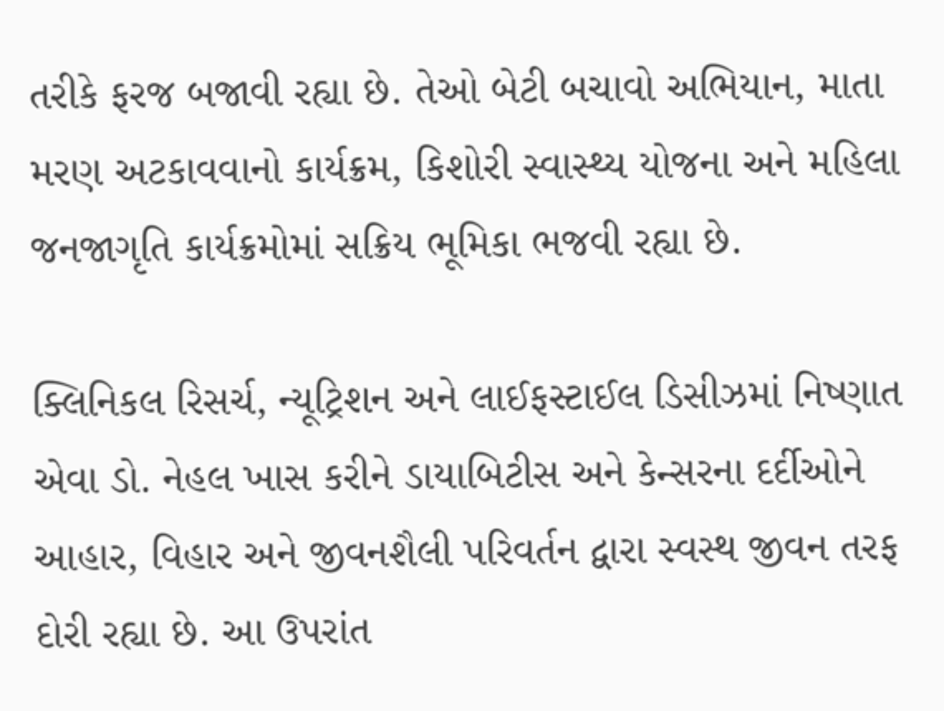તરીકે ફરજ બજાવી રહ્યા છે. તેઓ બેટી બચાવો અભિયાન, માતા મરણ અટકાવવાનો કાર્યક્રમ, કિશોરી સ્વાસ્થ્ય યોજના અને મહિલા જનજાગૃતિ કાર્યક્રમોમાં સક્રિય ભૂમિકા ભજવી રહ્યા છે.

ક્લિનિકલ રિસર્ચ, ન્યૂટ્રિશન અને લાઈફસ્ટાઈલ ડિસીઝમાં નિષ્ણાત એવા ડો. નેહલ ખાસ કરીને ડાયાબિટીસ અને કેન્સરના દર્દીઓને આહાર, વિહાર અને જીવનશૈલી પરિવર્તન દ્વારા સ્વસ્થ જીવન તરફ દોરી રહ્યા છે. આ ઉપરાંત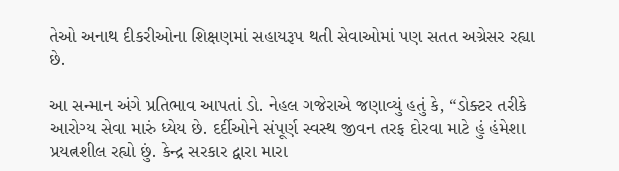તેઓ અનાથ દીકરીઓના શિક્ષણમાં સહાયરૂપ થતી સેવાઓમાં પણ સતત અગ્રેસર રહ્યા છે.

આ સન્માન અંગે પ્રતિભાવ આપતાં ડો. નેહલ ગજેરાએ જણાવ્યું હતું કે, “ડોક્ટર તરીકે આરોગ્ય સેવા મારું ધ્યેય છે. દર્દીઓને સંપૂર્ણ સ્વસ્થ જીવન તરફ દોરવા માટે હું હંમેશા પ્રયત્નશીલ રહ્યો છું. કેન્દ્ર સરકાર દ્વારા મારા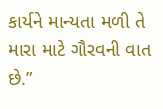કાર્યને માન્યતા મળી તે મારા માટે ગૌરવની વાત છે.”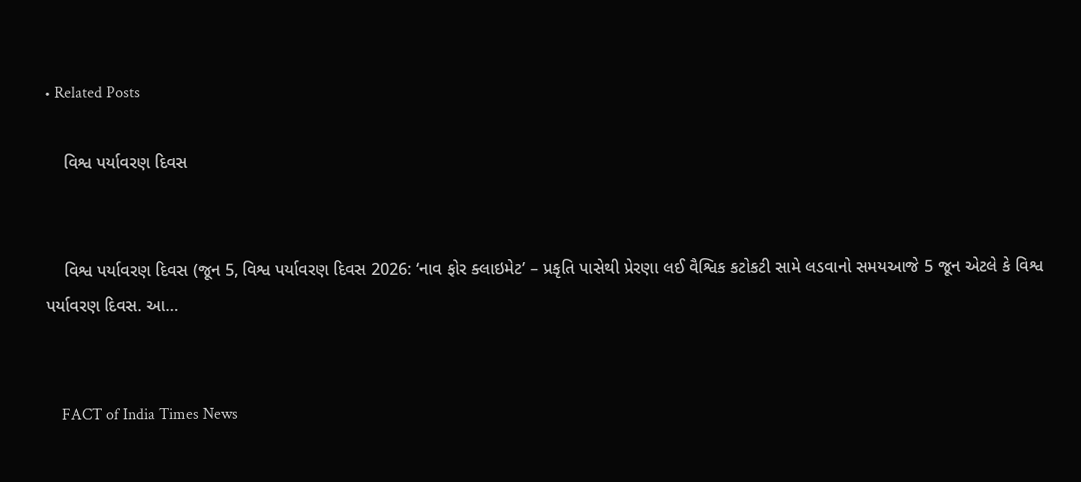• Related Posts

    વિશ્વ પર્યાવરણ દિવસ


    વિશ્વ પર્યાવરણ દિવસ (જૂન 5, વિશ્વ પર્યાવરણ દિવસ 2026: ‘નાવ ફોર ક્લાઇમેટ’ – પ્રકૃતિ પાસેથી પ્રેરણા લઈ વૈશ્વિક કટોકટી સામે લડવાનો સમયઆજે 5 જૂન એટલે કે વિશ્વ પર્યાવરણ દિવસ. આ…


    FACT of India Times News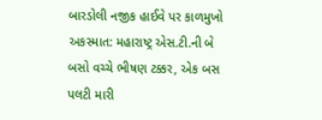બારડોલી નજીક હાઈવે પર કાળમુખો અકસ્માત: મહારાષ્ટ્ર એસ.ટી.ની બે બસો વચ્ચે ભીષણ ટક્કર, એક બસ પલટી મારી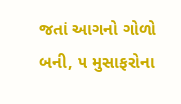જતાં આગનો ગોળો બની, ૫ મુસાફરોના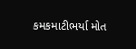કમકમાટીભર્યા મોત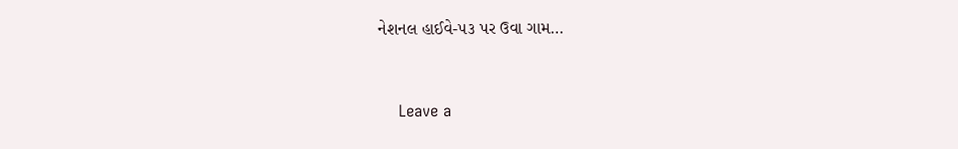નેશનલ હાઈવે-૫૩ પર ઉવા ગામ…


    Leave a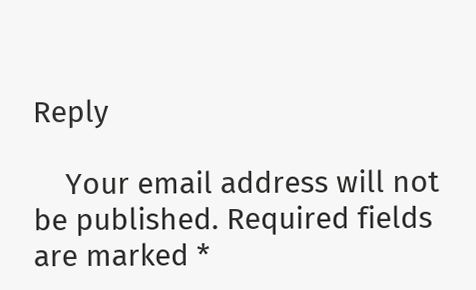Reply

    Your email address will not be published. Required fields are marked *